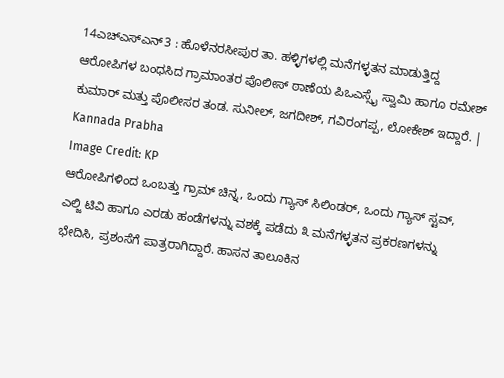14ಎಚ್ಎಸ್ಎನ್3 : ಹೊಳೆನರಸೀಪುರ ತಾ. ಹಳ್ಳಿಗಳಲ್ಲಿ ಮನೆಗಳ್ಳತನ ಮಾಡುತ್ತಿದ್ದ ಆರೋಪಿಗಳ ಬಂಧಸಿದ ಗ್ರಾಮಾಂತರ ಪೊಲೀಸ್ ಠಾಣೆಯ ಪಿಒಎಸ್ಸೈ ಸ್ವಾಮಿ ಹಾಗೂ ರಮೇಶ್ ಕುಮಾರ್ ಮತ್ತು ಪೊಲೀಸರ ತಂಡ. ಸುನೀಲ್, ಜಗದೀಶ್, ಗವಿರಂಗಪ್ಪ, ಲೋಕೇಶ್ ಇದ್ದಾರೆ. | Kannada Prabha
Image Credit: KP
ಆರೋಪಿಗಳಿಂದ ಒಂಬತ್ತು ಗ್ರಾಮ್ ಚಿನ್ನ, ಒಂದು ಗ್ಯಾಸ್ ಸಿಲಿಂಡರ್, ಒಂದು ಗ್ಯಾಸ್ ಸ್ಟವ್, ಎಲ್ಜಿ ಟಿವಿ ಹಾಗೂ ಎರಡು ಹಂಡೆಗಳನ್ನು ವಶಕ್ಕೆ ಪಡೆದು ೩ ಮನೆಗಳ್ಳತನ ಪ್ರಕರಣಗಳನ್ನು ಭೇದಿಸಿ, ಪ್ರಶಂಸೆಗೆ ಪಾತ್ರರಾಗಿದ್ದಾರೆ. ಹಾಸನ ತಾಲೂಕಿನ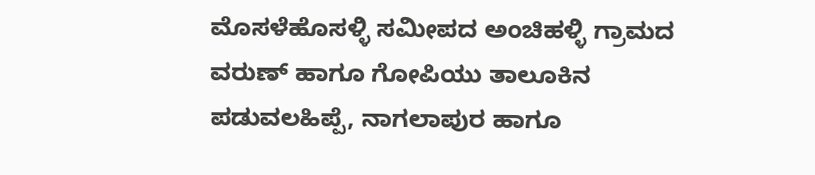ಮೊಸಳೆಹೊಸಳ್ಳಿ ಸಮೀಪದ ಅಂಚಿಹಳ್ಳಿ ಗ್ರಾಮದ ವರುಣ್ ಹಾಗೂ ಗೋಪಿಯು ತಾಲೂಕಿನ ಪಡುವಲಹಿಪ್ಪೆ, ನಾಗಲಾಪುರ ಹಾಗೂ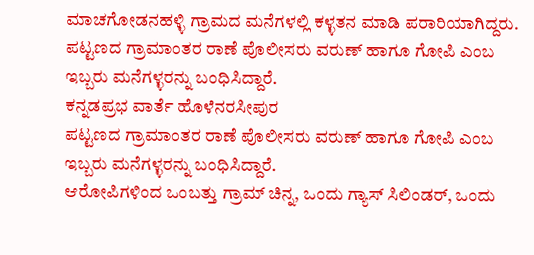ಮಾಚಗೋಡನಹಳ್ಳಿ ಗ್ರಾಮದ ಮನೆಗಳಲ್ಲಿ ಕಳ್ಳತನ ಮಾಡಿ ಪರಾರಿಯಾಗಿದ್ದರು. ಪಟ್ಟಣದ ಗ್ರಾಮಾಂತರ ರಾಣೆ ಪೊಲೀಸರು ವರುಣ್ ಹಾಗೂ ಗೋಪಿ ಎಂಬ ಇಬ್ಬರು ಮನೆಗಳ್ಳರನ್ನು ಬಂಧಿಸಿದ್ದಾರೆ.
ಕನ್ನಡಪ್ರಭ ವಾರ್ತೆ ಹೊಳೆನರಸೀಪುರ
ಪಟ್ಟಣದ ಗ್ರಾಮಾಂತರ ರಾಣೆ ಪೊಲೀಸರು ವರುಣ್ ಹಾಗೂ ಗೋಪಿ ಎಂಬ ಇಬ್ಬರು ಮನೆಗಳ್ಳರನ್ನು ಬಂಧಿಸಿದ್ದಾರೆ.
ಆರೋಪಿಗಳಿಂದ ಒಂಬತ್ತು ಗ್ರಾಮ್ ಚಿನ್ನ, ಒಂದು ಗ್ಯಾಸ್ ಸಿಲಿಂಡರ್, ಒಂದು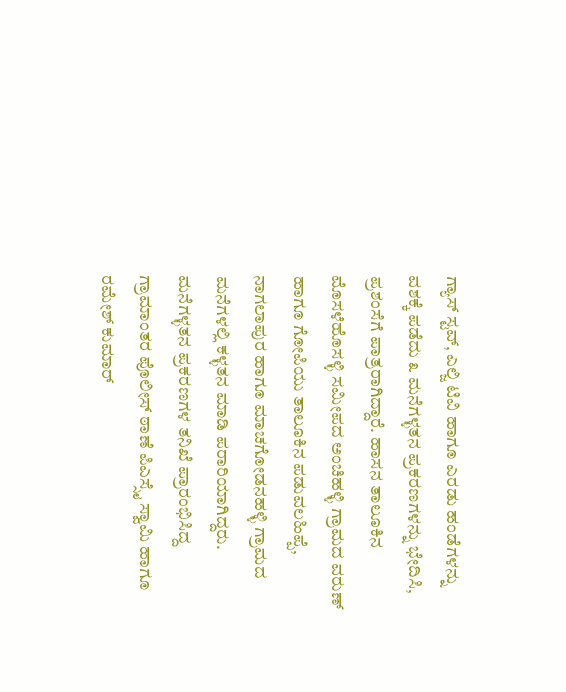ಗ್ಯಾಸ್ ಸ್ಟವ್, ಎಲ್ಜಿ ಟಿವಿ ಹಾಗೂ ಎರಡು ಹಂಡೆಗಳನ್ನು ವಶಕ್ಕೆ ಪಡೆದು ೩ ಮನೆಗಳ್ಳತನ ಪ್ರಕರಣಗಳನ್ನು ಭೇದಿಸಿ, ಪ್ರಶಂಸೆಗೆ ಪಾತ್ರರಾಗಿದ್ದಾರೆ. ಹಾಸನ ತಾಲೂಕಿನ ಮೊಸಳೆಹೊಸಳ್ಳಿ ಸಮೀಪದ ಅಂಚಿಹಳ್ಳಿ ಗ್ರಾಮದ ವರುಣ್ ಹಾಗೂ ಗೋಪಿಯು ತಾಲೂಕಿನ ಪಡುವಲಹಿಪ್ಪೆ, ನಾಗಲಾಪುರ ಹಾಗೂ ಮಾಚಗೋಡನಹಳ್ಳಿ ಗ್ರಾಮದ ಮನೆಗಳಲ್ಲಿ ಕಳ್ಳತನ ಮಾಡಿ ಪರಾರಿಯಾಗಿದ್ದರು. ಮನೆಗಳ್ಳತನ ಪ್ರಕರಣಗಳ ತನಿಖೆ ಪ್ರಾರಂಭಿಸಿದ್ದ ಗ್ರಾಮಾಂತರ ಪೊಲೀಸ್ ಠಾಣೆ ಪಿಎಸ್ಸೈ ಸ್ವಾಮಿ ಹಾಗೂ ರಮೇಶ್ ಕುಮಾರ್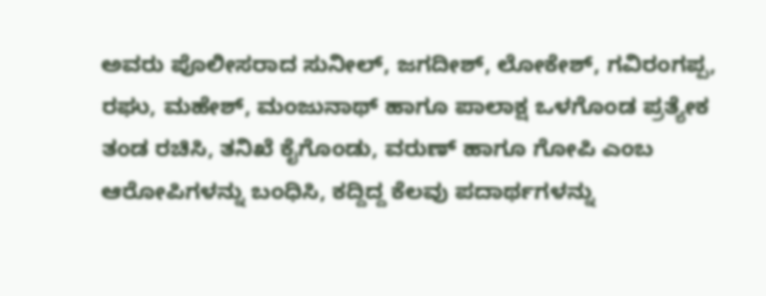ಅವರು ಪೊಲೀಸರಾದ ಸುನೀಲ್, ಜಗದೀಶ್, ಲೋಕೇಶ್, ಗವಿರಂಗಪ್ಪ, ರಘು, ಮಹೇಶ್, ಮಂಜುನಾಥ್ ಹಾಗೂ ಪಾಲಾಕ್ಷ ಒಳಗೊಂಡ ಪ್ರತ್ಯೇಕ ತಂಡ ರಚಿಸಿ, ತನಿಖೆ ಕೈಗೊಂಡು, ವರುಣ್ ಹಾಗೂ ಗೋಪಿ ಎಂಬ ಆರೋಪಿಗಳನ್ನು ಬಂಧಿಸಿ, ಕದ್ದಿದ್ದ ಕೆಲವು ಪದಾರ್ಥಗಳನ್ನು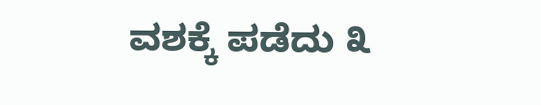ವಶಕ್ಕೆ ಪಡೆದು ೩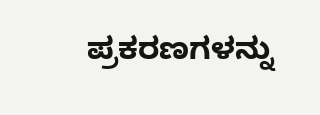ಪ್ರಕರಣಗಳನ್ನು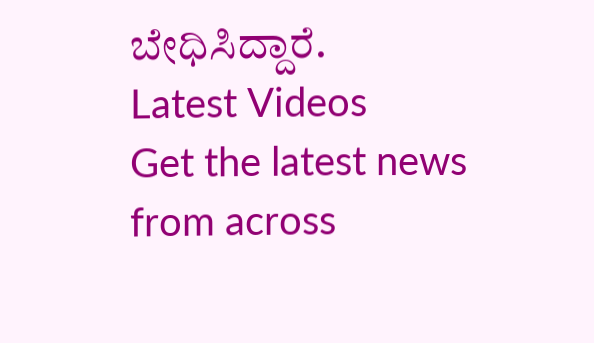ಬೇಧಿಸಿದ್ದಾರೆ.
Latest Videos
Get the latest news from across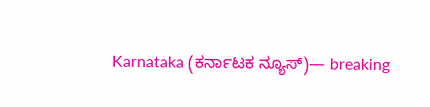Karnataka (ಕರ್ನಾಟಕ ನ್ಯೂಸ್)— breaking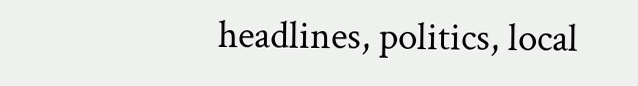headlines, politics, local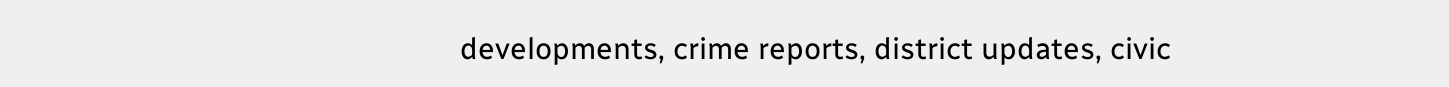developments, crime reports, district updates, civic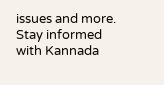issues and more. Stay informed with Kannada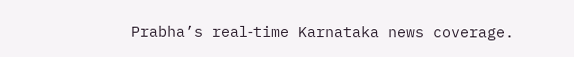Prabha’s real‑time Karnataka news coverage.